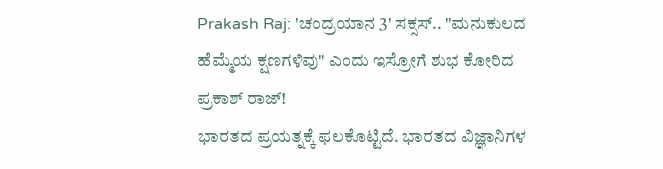Prakash Raj: 'ಚಂದ್ರಯಾನ 3' ಸಕ್ಸಸ್.. "ಮನುಕುಲದ ಹೆಮ್ಮೆಯ ಕ್ಷಣಗಳಿವು" ಎಂದು ಇಸ್ರೋಗೆ ಶುಭ ಕೋರಿದ ಪ್ರಕಾಶ್ ರಾಜ್!
ಭಾರತದ ಪ್ರಯತ್ನಕ್ಕೆ ಫಲಕೊಟ್ಟಿದೆ. ಭಾರತದ ವಿಜ್ಞಾನಿಗಳ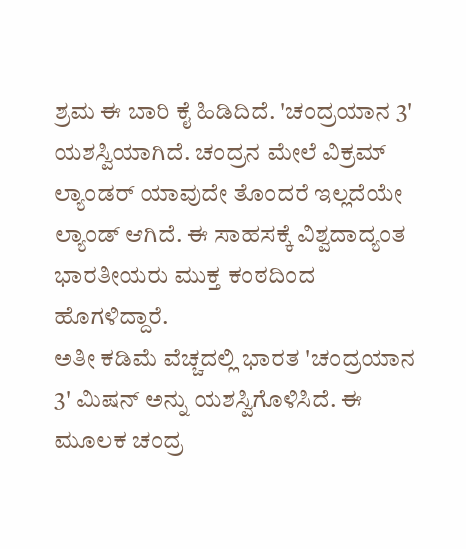ಶ್ರಮ ಈ ಬಾರಿ ಕೈ ಹಿಡಿದಿದೆ. 'ಚಂದ್ರಯಾನ 3' ಯಶಸ್ವಿಯಾಗಿದೆ. ಚಂದ್ರನ ಮೇಲೆ ವಿಕ್ರಮ್ ಲ್ಯಾಂಡರ್ ಯಾವುದೇ ತೊಂದರೆ ಇಲ್ಲದೆಯೇ ಲ್ಯಾಂಡ್ ಆಗಿದೆ. ಈ ಸಾಹಸಕ್ಕೆ ವಿಶ್ವದಾದ್ಯಂತ ಭಾರತೀಯರು ಮುಕ್ತ ಕಂಠದಿಂದ ಹೊಗಳಿದ್ದಾರೆ.
ಅತೀ ಕಡಿಮೆ ವೆಚ್ಚದಲ್ಲಿ ಭಾರತ 'ಚಂದ್ರಯಾನ 3' ಮಿಷನ್ ಅನ್ನು ಯಶಸ್ವಿಗೊಳಿಸಿದೆ. ಈ ಮೂಲಕ ಚಂದ್ರ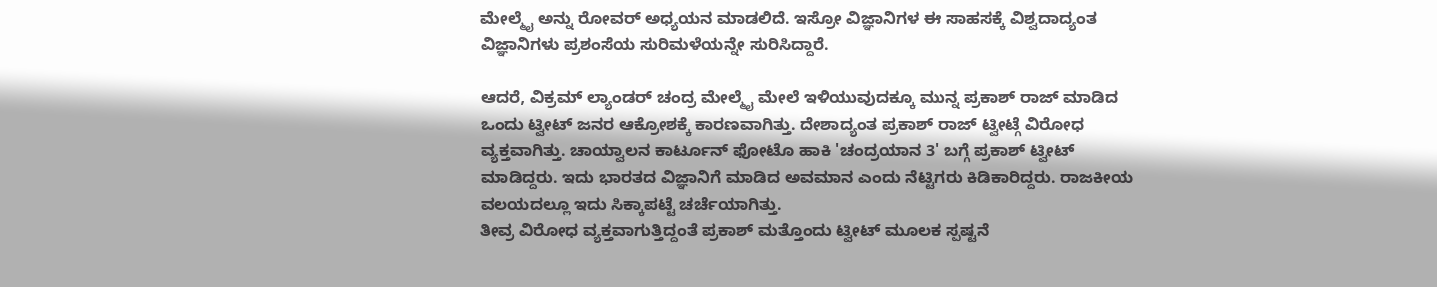ಮೇಲ್ಮೈ ಅನ್ನು ರೋವರ್ ಅಧ್ಯಯನ ಮಾಡಲಿದೆ. ಇಸ್ರೋ ವಿಜ್ಞಾನಿಗಳ ಈ ಸಾಹಸಕ್ಕೆ ವಿಶ್ವದಾದ್ಯಂತ ವಿಜ್ಞಾನಿಗಳು ಪ್ರಶಂಸೆಯ ಸುರಿಮಳೆಯನ್ನೇ ಸುರಿಸಿದ್ದಾರೆ.

ಆದರೆ, ವಿಕ್ರಮ್ ಲ್ಯಾಂಡರ್ ಚಂದ್ರ ಮೇಲ್ಮೈ ಮೇಲೆ ಇಳಿಯುವುದಕ್ಕೂ ಮುನ್ನ ಪ್ರಕಾಶ್ ರಾಜ್ ಮಾಡಿದ ಒಂದು ಟ್ವೀಟ್ ಜನರ ಆಕ್ರೋಶಕ್ಕೆ ಕಾರಣವಾಗಿತ್ತು. ದೇಶಾದ್ಯಂತ ಪ್ರಕಾಶ್ ರಾಜ್ ಟ್ವೀಟ್ಗೆ ವಿರೋಧ ವ್ಯಕ್ತವಾಗಿತ್ತು. ಚಾಯ್ವಾಲನ ಕಾರ್ಟೂನ್ ಫೋಟೊ ಹಾಕಿ 'ಚಂದ್ರಯಾನ 3' ಬಗ್ಗೆ ಪ್ರಕಾಶ್ ಟ್ವೀಟ್ ಮಾಡಿದ್ದರು. ಇದು ಭಾರತದ ವಿಜ್ಞಾನಿಗೆ ಮಾಡಿದ ಅವಮಾನ ಎಂದು ನೆಟ್ಟಿಗರು ಕಿಡಿಕಾರಿದ್ದರು. ರಾಜಕೀಯ ವಲಯದಲ್ಲೂ ಇದು ಸಿಕ್ಕಾಪಟ್ಟೆ ಚರ್ಚೆಯಾಗಿತ್ತು.
ತೀವ್ರ ವಿರೋಧ ವ್ಯಕ್ತವಾಗುತ್ತಿದ್ದಂತೆ ಪ್ರಕಾಶ್ ಮತ್ತೊಂದು ಟ್ವೀಟ್ ಮೂಲಕ ಸ್ಪಷ್ಟನೆ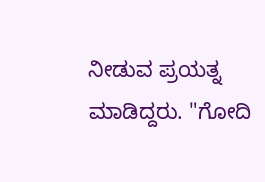ನೀಡುವ ಪ್ರಯತ್ನ ಮಾಡಿದ್ದರು. "ಗೋದಿ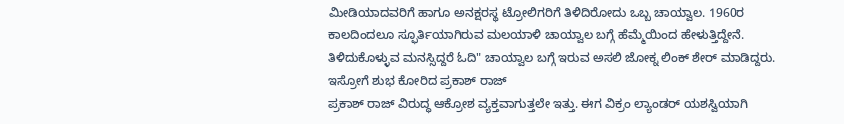ಮೀಡಿಯಾದವರಿಗೆ ಹಾಗೂ ಅನಕ್ಷರಸ್ಥ ಟ್ರೋಲಿಗರಿಗೆ ತಿಳಿದಿರೋದು ಒಬ್ಬ ಚಾಯ್ವಾಲ. 1960ರ ಕಾಲದಿಂದಲೂ ಸ್ಫೂರ್ತಿಯಾಗಿರುವ ಮಲಯಾಳಿ ಚಾಯ್ವಾಲ ಬಗ್ಗೆ ಹೆಮ್ಮೆಯಿಂದ ಹೇಳುತ್ತಿದ್ದೇನೆ. ತಿಳಿದುಕೊಳ್ಳುವ ಮನಸ್ಸಿದ್ದರೆ ಓದಿ" ಚಾಯ್ವಾಲ ಬಗ್ಗೆ ಇರುವ ಅಸಲಿ ಜೋಕ್ನ ಲಿಂಕ್ ಶೇರ್ ಮಾಡಿದ್ದರು.
ಇಸ್ರೋಗೆ ಶುಭ ಕೋರಿದ ಪ್ರಕಾಶ್ ರಾಜ್
ಪ್ರಕಾಶ್ ರಾಜ್ ವಿರುದ್ಧ ಆಕ್ರೋಶ ವ್ಯಕ್ತವಾಗುತ್ತಲೇ ಇತ್ತು. ಈಗ ವಿಕ್ರಂ ಲ್ಯಾಂಡರ್ ಯಶಸ್ವಿಯಾಗಿ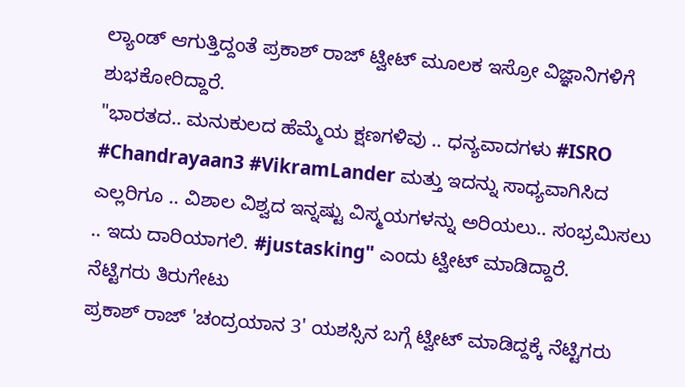ಲ್ಯಾಂಡ್ ಆಗುತ್ತಿದ್ದಂತೆ ಪ್ರಕಾಶ್ ರಾಜ್ ಟ್ವೀಟ್ ಮೂಲಕ ಇಸ್ರೋ ವಿಜ್ಞಾನಿಗಳಿಗೆ ಶುಭಕೋರಿದ್ದಾರೆ.
"ಭಾರತದ.. ಮನುಕುಲದ ಹೆಮ್ಮೆಯ ಕ್ಷಣಗಳಿವು .. ಧನ್ಯವಾದಗಳು #ISRO #Chandrayaan3 #VikramLander ಮತ್ತು ಇದನ್ನು ಸಾಧ್ಯವಾಗಿಸಿದ ಎಲ್ಲರಿಗೂ .. ವಿಶಾಲ ವಿಶ್ವದ ಇನ್ನಷ್ಟು ವಿಸ್ಮಯಗಳನ್ನು ಅರಿಯಲು.. ಸಂಭ್ರಮಿಸಲು .. ಇದು ದಾರಿಯಾಗಲಿ. #justasking" ಎಂದು ಟ್ವೀಟ್ ಮಾಡಿದ್ದಾರೆ.
ನೆಟ್ಟಿಗರು ತಿರುಗೇಟು
ಪ್ರಕಾಶ್ ರಾಜ್ 'ಚಂದ್ರಯಾನ 3' ಯಶಸ್ಸಿನ ಬಗ್ಗೆ ಟ್ವೀಟ್ ಮಾಡಿದ್ದಕ್ಕೆ ನೆಟ್ಟಿಗರು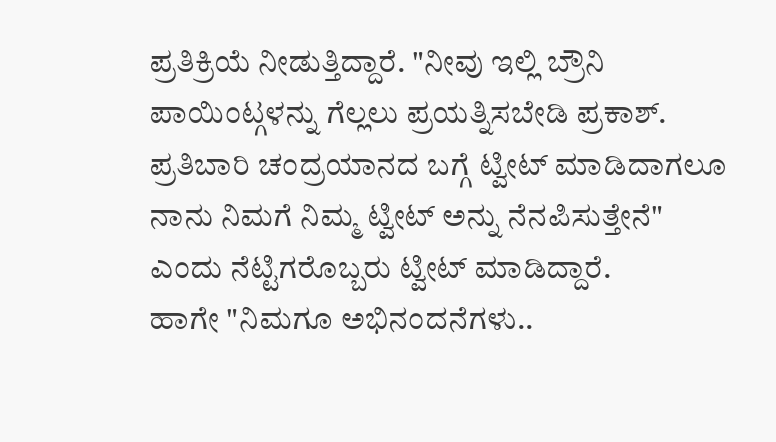ಪ್ರತಿಕ್ರಿಯೆ ನೀಡುತ್ತಿದ್ದಾರೆ. "ನೀವು ಇಲ್ಲಿ ಬ್ರೌನಿ ಪಾಯಿಂಟ್ಗಳನ್ನು ಗೆಲ್ಲಲು ಪ್ರಯತ್ನಿಸಬೇಡಿ ಪ್ರಕಾಶ್. ಪ್ರತಿಬಾರಿ ಚಂದ್ರಯಾನದ ಬಗ್ಗೆ ಟ್ವೀಟ್ ಮಾಡಿದಾಗಲೂ ನಾನು ನಿಮಗೆ ನಿಮ್ಮ ಟ್ವೀಟ್ ಅನ್ನು ನೆನಪಿಸುತ್ತೇನೆ" ಎಂದು ನೆಟ್ಟಿಗರೊಬ್ಬರು ಟ್ವೀಟ್ ಮಾಡಿದ್ದಾರೆ.
ಹಾಗೇ "ನಿಮಗೂ ಅಭಿನಂದನೆಗಳು..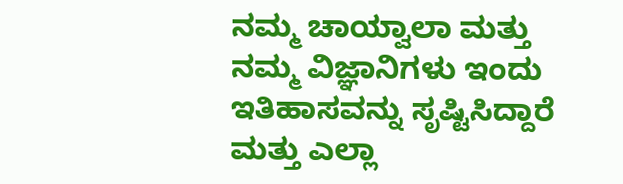ನಮ್ಮ ಚಾಯ್ವಾಲಾ ಮತ್ತು ನಮ್ಮ ವಿಜ್ಞಾನಿಗಳು ಇಂದು ಇತಿಹಾಸವನ್ನು ಸೃಷ್ಟಿಸಿದ್ದಾರೆ ಮತ್ತು ಎಲ್ಲಾ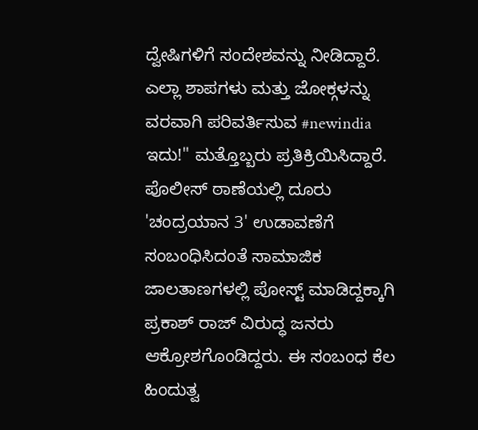ದ್ವೇಷಿಗಳಿಗೆ ಸಂದೇಶವನ್ನು ನೀಡಿದ್ದಾರೆ. ಎಲ್ಲಾ ಶಾಪಗಳು ಮತ್ತು ಜೋಕ್ಗಳನ್ನು ವರವಾಗಿ ಪರಿವರ್ತಿಸುವ #newindia ಇದು!" ಮತ್ತೊಬ್ಬರು ಪ್ರತಿಕ್ರಿಯಿಸಿದ್ದಾರೆ.
ಪೊಲೀಸ್ ಠಾಣೆಯಲ್ಲಿ ದೂರು
'ಚಂದ್ರಯಾನ 3' ಉಡಾವಣೆಗೆ ಸಂಬಂಧಿಸಿದಂತೆ ಸಾಮಾಜಿಕ ಜಾಲತಾಣಗಳಲ್ಲಿ ಪೋಸ್ಟ್ ಮಾಡಿದ್ದಕ್ಕಾಗಿ ಪ್ರಕಾಶ್ ರಾಜ್ ವಿರುದ್ಧ ಜನರು ಆಕ್ರೋಶಗೊಂಡಿದ್ದರು. ಈ ಸಂಬಂಧ ಕೆಲ ಹಿಂದುತ್ವ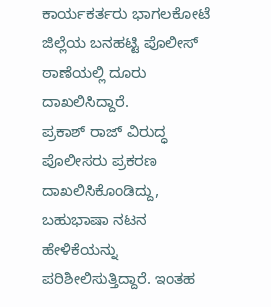ಕಾರ್ಯಕರ್ತರು ಭಾಗಲಕೋಟೆ ಜಿಲ್ಲೆಯ ಬನಹಟ್ಟಿ ಪೊಲೀಸ್ ಠಾಣೆಯಲ್ಲಿ ದೂರು ದಾಖಲಿಸಿದ್ದಾರೆ.
ಪ್ರಕಾಶ್ ರಾಜ್ ವಿರುದ್ಧ ಪೊಲೀಸರು ಪ್ರಕರಣ ದಾಖಲಿಸಿಕೊಂಡಿದ್ದು, ಬಹುಭಾಷಾ ನಟನ ಹೇಳಿಕೆಯನ್ನು ಪರಿಶೀಲಿಸುತ್ತಿದ್ದಾರೆ. ಇಂತಹ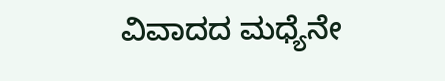ವಿವಾದದ ಮಧ್ಯೆನೇ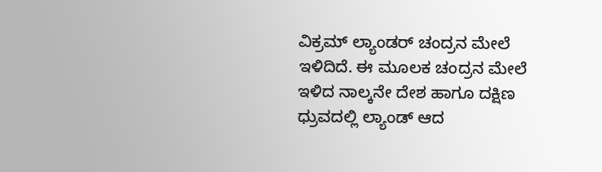ವಿಕ್ರಮ್ ಲ್ಯಾಂಡರ್ ಚಂದ್ರನ ಮೇಲೆ ಇಳಿದಿದೆ. ಈ ಮೂಲಕ ಚಂದ್ರನ ಮೇಲೆ ಇಳಿದ ನಾಲ್ಕನೇ ದೇಶ ಹಾಗೂ ದಕ್ಷಿಣ ಧ್ರುವದಲ್ಲಿ ಲ್ಯಾಂಡ್ ಆದ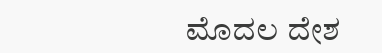ಮೊದಲ ದೇಶ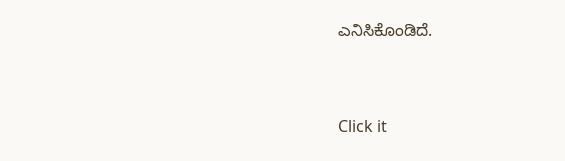ಎನಿಸಿಕೊಂಡಿದೆ.


Click it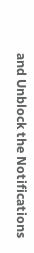and Unblock the Notifications